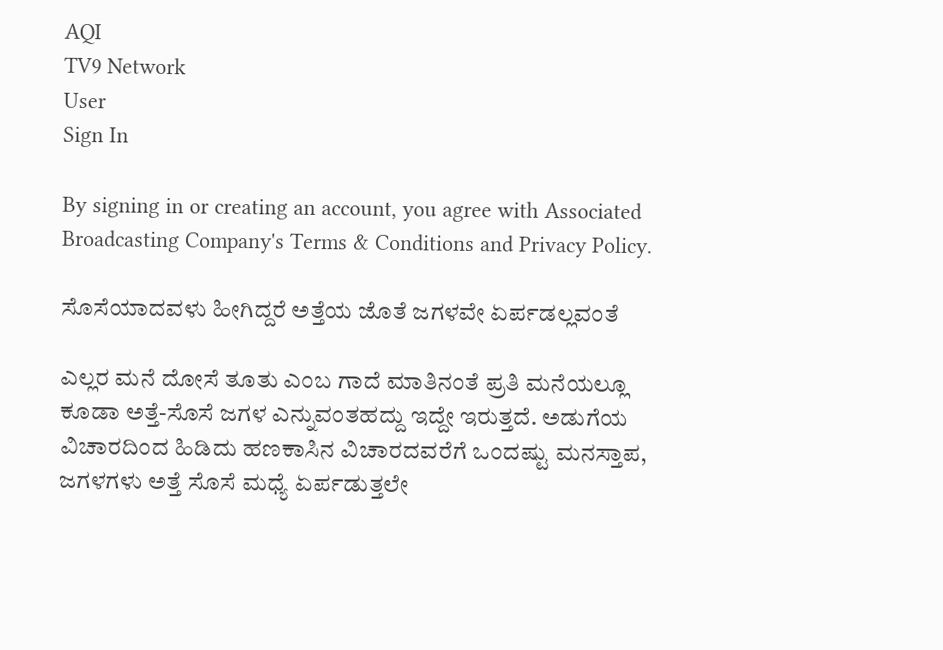AQI
TV9 Network
User
Sign In

By signing in or creating an account, you agree with Associated Broadcasting Company's Terms & Conditions and Privacy Policy.

ಸೊಸೆಯಾದವಳು ಹೀಗಿದ್ದರೆ ಅತ್ತೆಯ ಜೊತೆ ಜಗಳವೇ ಏರ್ಪಡಲ್ಲವಂತೆ

ಎಲ್ಲರ ಮನೆ ದೋಸೆ ತೂತು ಎಂಬ ಗಾದೆ ಮಾತಿನಂತೆ ಪ್ರತಿ ಮನೆಯಲ್ಲೂ ಕೂಡಾ ಅತ್ತೆ-ಸೊಸೆ ಜಗಳ ಎನ್ನುವಂತಹದ್ದು ಇದ್ದೇ ಇರುತ್ತದೆ. ಅಡುಗೆಯ ವಿಚಾರದಿಂದ ಹಿಡಿದು ಹಣಕಾಸಿನ ವಿಚಾರದವರೆಗೆ ಒಂದಷ್ಟು ಮನಸ್ತಾಪ, ಜಗಳಗಳು ಅತ್ತೆ ಸೊಸೆ ಮಧ್ಯೆ ಏರ್ಪಡುತ್ತಲೇ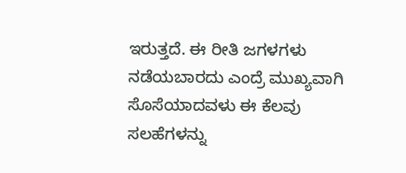ಇರುತ್ತದೆ. ಈ ರೀತಿ ಜಗಳಗಳು ನಡೆಯಬಾರದು ಎಂದ್ರೆ ಮುಖ್ಯವಾಗಿ ಸೊಸೆಯಾದವಳು ಈ ಕೆಲವು ಸಲಹೆಗಳನ್ನು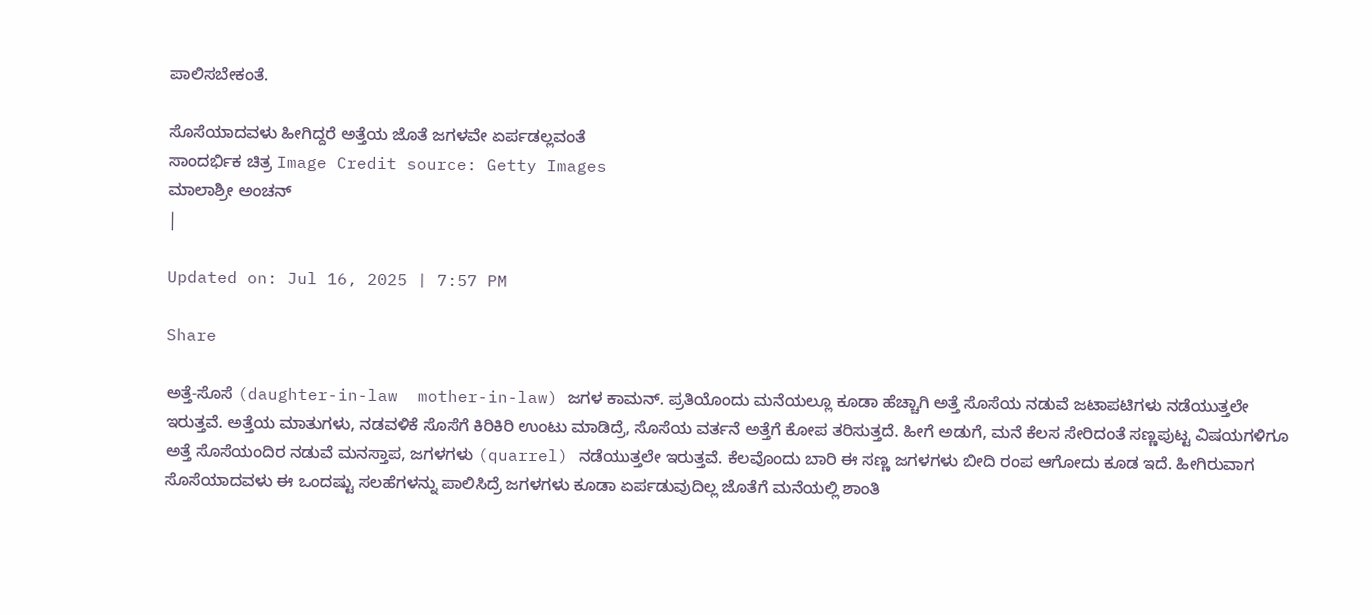ಪಾಲಿಸಬೇಕಂತೆ.

ಸೊಸೆಯಾದವಳು ಹೀಗಿದ್ದರೆ ಅತ್ತೆಯ ಜೊತೆ ಜಗಳವೇ ಏರ್ಪಡಲ್ಲವಂತೆ
ಸಾಂದರ್ಭಿಕ ಚಿತ್ರ Image Credit source: Getty Images
ಮಾಲಾಶ್ರೀ ಅಂಚನ್
|

Updated on: Jul 16, 2025 | 7:57 PM

Share

ಅತ್ತೆ-ಸೊಸೆ (daughter-in-law  mother-in-law) ಜಗಳ ಕಾಮನ್. ಪ್ರತಿಯೊಂದು ಮನೆಯಲ್ಲೂ ಕೂಡಾ ಹೆಚ್ಚಾಗಿ ಅತ್ತೆ ಸೊಸೆಯ ನಡುವೆ ಜಟಾಪಟಿಗಳು ನಡೆಯುತ್ತಲೇ ಇರುತ್ತವೆ. ಅತ್ತೆಯ ಮಾತುಗಳು, ನಡವಳಿಕೆ ಸೊಸೆಗೆ ಕಿರಿಕಿರಿ ಉಂಟು ಮಾಡಿದ್ರೆ, ಸೊಸೆಯ ವರ್ತನೆ ಅತ್ತೆಗೆ ಕೋಪ ತರಿಸುತ್ತದೆ. ಹೀಗೆ ಅಡುಗೆ, ಮನೆ ಕೆಲಸ ಸೇರಿದಂತೆ ಸಣ್ಣಪುಟ್ಟ ವಿಷಯಗಳಿಗೂ ಅತ್ತೆ ಸೊಸೆಯಂದಿರ ನಡುವೆ ಮನಸ್ತಾಪ, ಜಗಳಗಳು (quarrel) ನಡೆಯುತ್ತಲೇ ಇರುತ್ತವೆ. ಕೆಲವೊಂದು ಬಾರಿ ಈ ಸಣ್ಣ ಜಗಳಗಳು ಬೀದಿ ರಂಪ ಆಗೋದು ಕೂಡ ಇದೆ. ಹೀಗಿರುವಾಗ ಸೊಸೆಯಾದವಳು ಈ ಒಂದಷ್ಟು ಸಲಹೆಗಳನ್ನು ಪಾಲಿಸಿದ್ರೆ ಜಗಳಗಳು ಕೂಡಾ ಏರ್ಪಡುವುದಿಲ್ಲ ಜೊತೆಗೆ ಮನೆಯಲ್ಲಿ ಶಾಂತಿ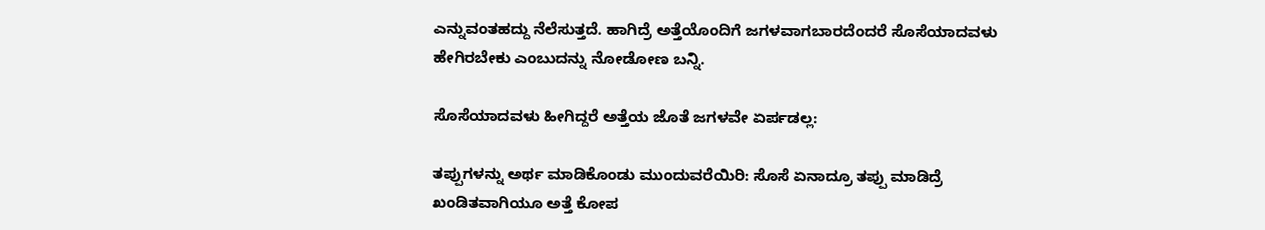ಎನ್ನುವಂತಹದ್ದು ನೆಲೆಸುತ್ತದೆ. ಹಾಗಿದ್ರೆ ಅತ್ತೆಯೊಂದಿಗೆ ಜಗಳವಾಗಬಾರದೆಂದರೆ ಸೊಸೆಯಾದವಳು ಹೇಗಿರಬೇಕು ಎಂಬುದನ್ನು ನೋಡೋಣ ಬನ್ನಿ.

ಸೊಸೆಯಾದವಳು ಹೀಗಿದ್ದರೆ ಅತ್ತೆಯ ಜೊತೆ ಜಗಳವೇ ಏರ್ಪಡಲ್ಲ:

ತಪ್ಪುಗಳನ್ನು ಅರ್ಥ ಮಾಡಿಕೊಂಡು ಮುಂದುವರೆಯಿರಿ: ಸೊಸೆ ಏನಾದ್ರೂ ತಪ್ಪು ಮಾಡಿದ್ರೆ  ಖಂಡಿತವಾಗಿಯೂ ಅತ್ತೆ ಕೋಪ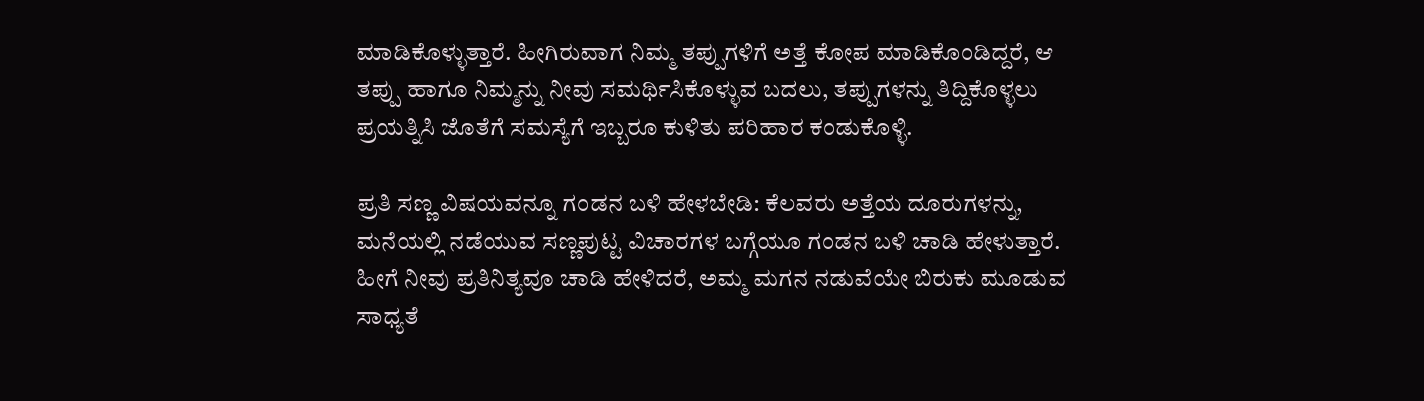ಮಾಡಿಕೊಳ್ಳುತ್ತಾರೆ. ಹೀಗಿರುವಾಗ ನಿಮ್ಮ ತಪ್ಪುಗಳಿಗೆ ಅತ್ತೆ ಕೋಪ ಮಾಡಿಕೊಂಡಿದ್ದರೆ, ಆ ತಪ್ಪು ಹಾಗೂ ನಿಮ್ಮನ್ನು ನೀವು ಸಮರ್ಥಿಸಿಕೊಳ್ಳುವ ಬದಲು, ತಪ್ಪುಗಳನ್ನು ತಿದ್ದಿಕೊಳ್ಳಲು ಪ್ರಯತ್ನಿಸಿ ಜೊತೆಗೆ ಸಮಸ್ಯೆಗೆ ಇಬ್ಬರೂ ಕುಳಿತು ಪರಿಹಾರ ಕಂಡುಕೊಳ್ಳಿ.

ಪ್ರತಿ ಸಣ್ಣ ವಿಷಯವನ್ನೂ ಗಂಡನ ಬಳಿ ಹೇಳಬೇಡಿ: ಕೆಲವರು ಅತ್ತೆಯ ದೂರುಗಳನ್ನು, ಮನೆಯಲ್ಲಿ ನಡೆಯುವ ಸಣ್ಣಪುಟ್ಟ ವಿಚಾರಗಳ ಬಗ್ಗೆಯೂ ಗಂಡನ ಬಳಿ ಚಾಡಿ ಹೇಳುತ್ತಾರೆ. ಹೀಗೆ ನೀವು ಪ್ರತಿನಿತ್ಯವೂ ಚಾಡಿ ಹೇಳಿದರೆ, ಅಮ್ಮ ಮಗನ ನಡುವೆಯೇ ಬಿರುಕು ಮೂಡುವ ಸಾಧ್ಯತೆ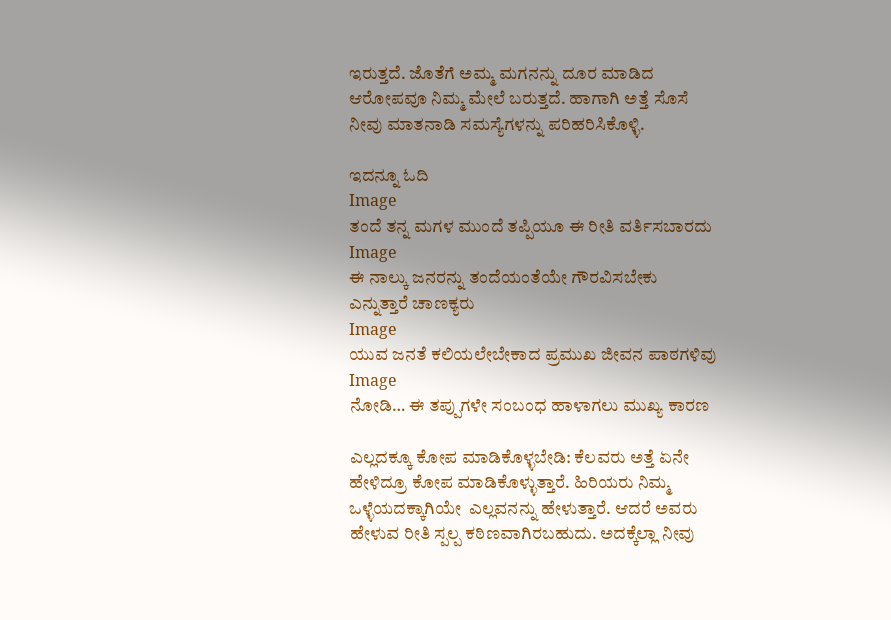ಇರುತ್ತದೆ. ಜೊತೆಗೆ ಅಮ್ಮ ಮಗನನ್ನು ದೂರ ಮಾಡಿದ ಆರೋಪವೂ ನಿಮ್ಮ ಮೇಲೆ ಬರುತ್ತದೆ. ಹಾಗಾಗಿ ಅತ್ತೆ ಸೊಸೆ ನೀವು ಮಾತನಾಡಿ ಸಮಸ್ಯೆಗಳನ್ನು ಪರಿಹರಿಸಿಕೊಳ್ಳಿ.

ಇದನ್ನೂ ಓದಿ
Image
ತಂದೆ ತನ್ನ ಮಗಳ ಮುಂದೆ ತಪ್ಪಿಯೂ ಈ ರೀತಿ ವರ್ತಿಸಬಾರದು
Image
ಈ ನಾಲ್ಕು ಜನರನ್ನು ತಂದೆಯಂತೆಯೇ ಗೌರವಿಸಬೇಕು ಎನ್ನುತ್ತಾರೆ ಚಾಣಕ್ಯರು
Image
ಯುವ ಜನತೆ ಕಲಿಯಲೇಬೇಕಾದ ಪ್ರಮುಖ ಜೀವನ ಪಾಠಗಳಿವು
Image
ನೋಡಿ… ಈ ತಪ್ಪುಗಳೇ ಸಂಬಂಧ ಹಾಳಾಗಲು ಮುಖ್ಯ ಕಾರಣ

ಎಲ್ಲದಕ್ಕೂ ಕೋಪ ಮಾಡಿಕೊಳ್ಳಬೇಡಿ: ಕೆಲವರು ಅತ್ತೆ ಏನೇ ಹೇಳಿದ್ರೂ ಕೋಪ ಮಾಡಿಕೊಳ್ಳುತ್ತಾರೆ. ಹಿರಿಯರು ನಿಮ್ಮ ಒಳ್ಳೆಯದಕ್ಕಾಗಿಯೇ  ಎಲ್ಲವನನ್ನು ಹೇಳುತ್ತಾರೆ. ಆದರೆ ಅವರು ಹೇಳುವ ರೀತಿ ಸ್ಪಲ್ಪ ಕಠಿಣವಾಗಿರಬಹುದು. ಅದಕ್ಕೆಲ್ಲಾ ನೀವು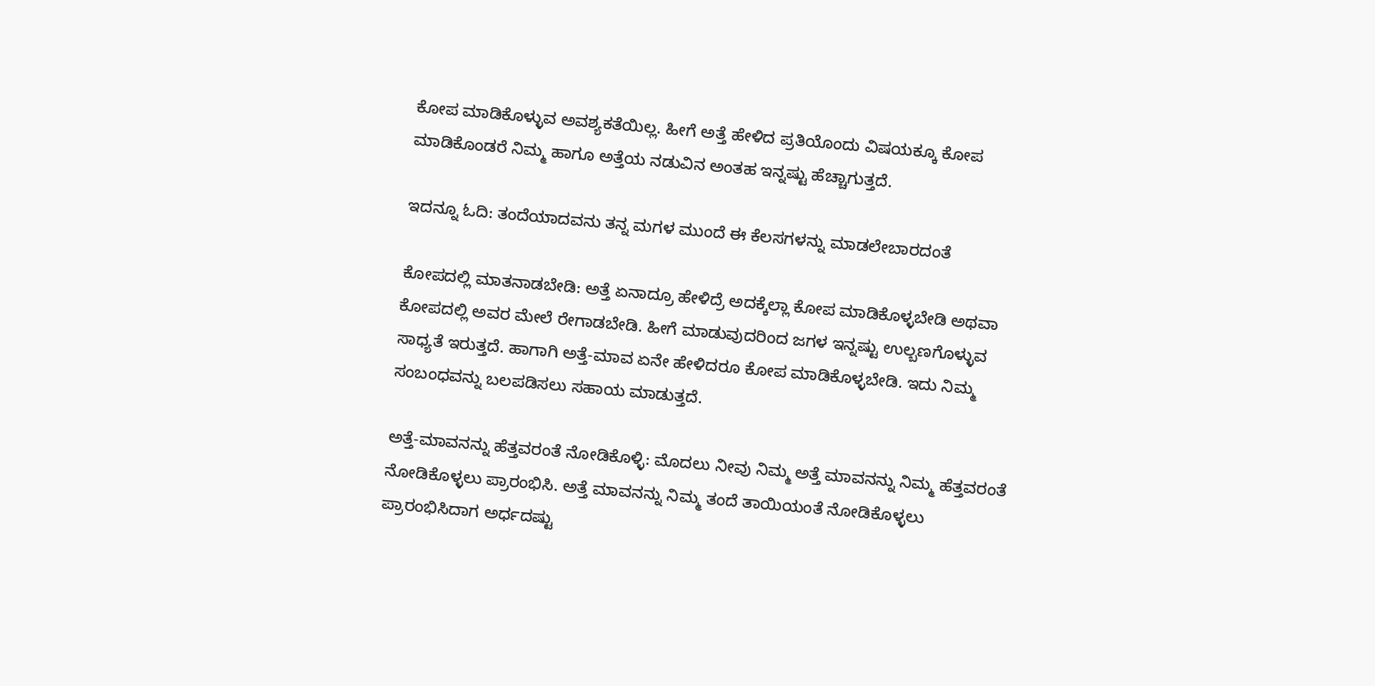ಕೋಪ ಮಾಡಿಕೊಳ್ಳುವ ಅವಶ್ಯಕತೆಯಿಲ್ಲ. ಹೀಗೆ ಅತ್ತೆ ಹೇಳಿದ ಪ್ರತಿಯೊಂದು ವಿಷಯಕ್ಕೂ ಕೋಪ ಮಾಡಿಕೊಂಡರೆ ನಿಮ್ಮ ಹಾಗೂ ಅತ್ತೆಯ ನಡುವಿನ ಅಂತಹ ಇನ್ನಷ್ಟು ಹೆಚ್ಚಾಗುತ್ತದೆ.

ಇದನ್ನೂ ಓದಿ: ತಂದೆಯಾದವನು ತನ್ನ ಮಗಳ ಮುಂದೆ ಈ ಕೆಲಸಗಳನ್ನು ಮಾಡಲೇಬಾರದಂತೆ

ಕೋಪದಲ್ಲಿ ಮಾತನಾಡಬೇಡಿ: ಅತ್ತೆ ಏನಾದ್ರೂ ಹೇಳಿದ್ರೆ ಅದಕ್ಕೆಲ್ಲಾ ಕೋಪ ಮಾಡಿಕೊಳ್ಳಬೇಡಿ ಅಥವಾ ಕೋಪದಲ್ಲಿ ಅವರ ಮೇಲೆ ರೇಗಾಡಬೇಡಿ. ಹೀಗೆ ಮಾಡುವುದರಿಂದ ಜಗಳ ಇನ್ನಷ್ಟು ಉಲ್ಬಣಗೊಳ್ಳುವ ಸಾಧ್ಯತೆ ಇರುತ್ತದೆ. ಹಾಗಾಗಿ ಅತ್ತೆ-ಮಾವ ಏನೇ ಹೇಳಿದರೂ ಕೋಪ ಮಾಡಿಕೊಳ್ಳಬೇಡಿ. ಇದು ನಿಮ್ಮ ಸಂಬಂಧವನ್ನು ಬಲಪಡಿಸಲು ಸಹಾಯ ಮಾಡುತ್ತದೆ.

ಅತ್ತೆ-ಮಾವನನ್ನು ಹೆತ್ತವರಂತೆ ನೋಡಿಕೊಳ್ಳಿ: ಮೊದಲು ನೀವು ನಿಮ್ಮ ಅತ್ತೆ ಮಾವನನ್ನು ನಿಮ್ಮ ಹೆತ್ತವರಂತೆ ನೋಡಿಕೊಳ್ಳಲು ಪ್ರಾರಂಭಿಸಿ. ಅತ್ತೆ ಮಾವನನ್ನು ನಿಮ್ಮ ತಂದೆ ತಾಯಿಯಂತೆ ನೋಡಿಕೊಳ್ಳಲು ಪ್ರಾರಂಭಿಸಿದಾಗ ಅರ್ಧದಷ್ಟು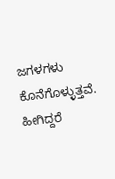ಜಗಳಗಳು ಕೊನೆಗೊಳ್ಳುತ್ತವೆ. ಹೀಗಿದ್ದರೆ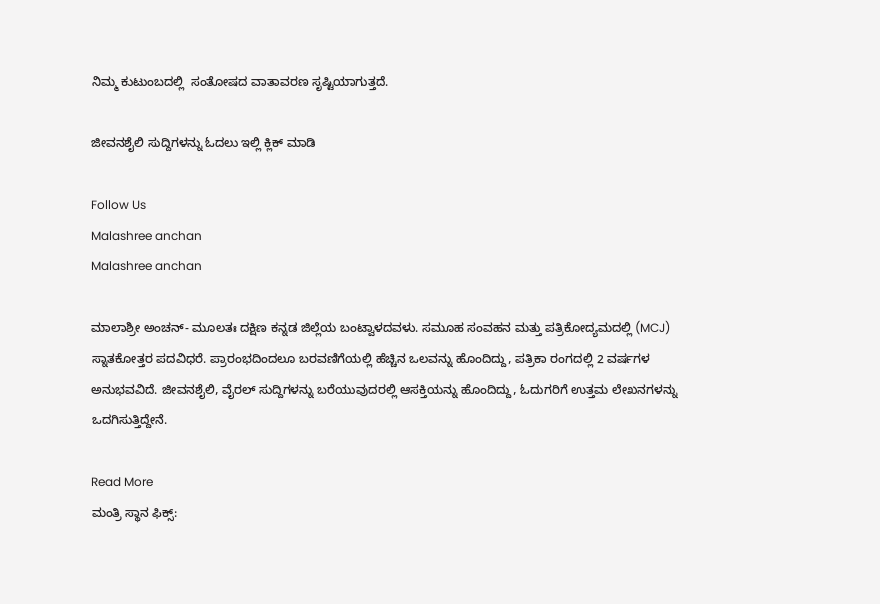ನಿಮ್ಮ ಕುಟುಂಬದಲ್ಲಿ  ಸಂತೋಷದ ವಾತಾವರಣ ಸೃಷ್ಟಿಯಾಗುತ್ತದೆ.

ಜೀವನಶೈಲಿ ಸುದ್ದಿಗಳನ್ನು ಓದಲು ಇಲ್ಲಿ ಕ್ಲಿಕ್ ಮಾಡಿ

Follow Us
Malashree anchan
Malashree anchan

ಮಾಲಾಶ್ರೀ ಅಂಚನ್- ಮೂಲತಃ ದಕ್ಷಿಣ ಕನ್ನಡ ಜಿಲ್ಲೆಯ ಬಂಟ್ವಾಳದವಳು. ಸಮೂಹ ಸಂವಹನ ಮತ್ತು ಪತ್ರಿಕೋದ್ಯಮದಲ್ಲಿ (MCJ) ಸ್ನಾತಕೋತ್ತರ ಪದವಿಧರೆ. ಪ್ರಾರಂಭದಿಂದಲೂ ಬರವಣಿಗೆಯಲ್ಲಿ ಹೆಚ್ಚಿನ ಒಲವನ್ನು ಹೊಂದಿದ್ದು, ಪತ್ರಿಕಾ ರಂಗದಲ್ಲಿ 2 ವರ್ಷಗಳ ಅನುಭವವಿದೆ. ಜೀವನಶೈಲಿ, ವೈರಲ್ ಸುದ್ದಿಗಳನ್ನು ಬರೆಯುವುದರಲ್ಲಿ ಆಸಕ್ತಿಯನ್ನು ಹೊಂದಿದ್ದು, ಓದುಗರಿಗೆ ಉತ್ತಮ ಲೇಖನಗಳನ್ನು ಒದಗಿಸುತ್ತಿದ್ದೇನೆ.

Read More
ಮಂತ್ರಿ ಸ್ಥಾನ ಫಿಕ್ಸ್: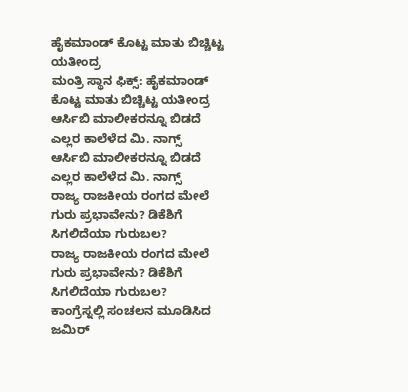ಹೈಕಮಾಂಡ್ ಕೊಟ್ಟ ಮಾತು ಬಿಚ್ಚಿಟ್ಟ ಯತೀಂದ್ರ
ಮಂತ್ರಿ ಸ್ಥಾನ ಫಿಕ್ಸ್: ಹೈಕಮಾಂಡ್ ಕೊಟ್ಟ ಮಾತು ಬಿಚ್ಚಿಟ್ಟ ಯತೀಂದ್ರ
ಆರ್ಸಿಬಿ ಮಾಲೀಕರನ್ನೂ ಬಿಡದೆ ಎಲ್ಲರ ಕಾಲೆಳೆದ ಮಿ. ನಾಗ್ಸ್
ಆರ್ಸಿಬಿ ಮಾಲೀಕರನ್ನೂ ಬಿಡದೆ ಎಲ್ಲರ ಕಾಲೆಳೆದ ಮಿ. ನಾಗ್ಸ್
ರಾಜ್ಯ ರಾಜಕೀಯ ರಂಗದ ಮೇಲೆ ಗುರು ಪ್ರಭಾವೇನು? ಡಿಕೆಶಿಗೆ ಸಿಗಲಿದೆಯಾ ಗುರುಬಲ?
ರಾಜ್ಯ ರಾಜಕೀಯ ರಂಗದ ಮೇಲೆ ಗುರು ಪ್ರಭಾವೇನು? ಡಿಕೆಶಿಗೆ ಸಿಗಲಿದೆಯಾ ಗುರುಬಲ?
ಕಾಂಗ್ರೆಸ್ನಲ್ಲಿ ಸಂಚಲನ ಮೂಡಿಸಿದ ಜಮಿರ್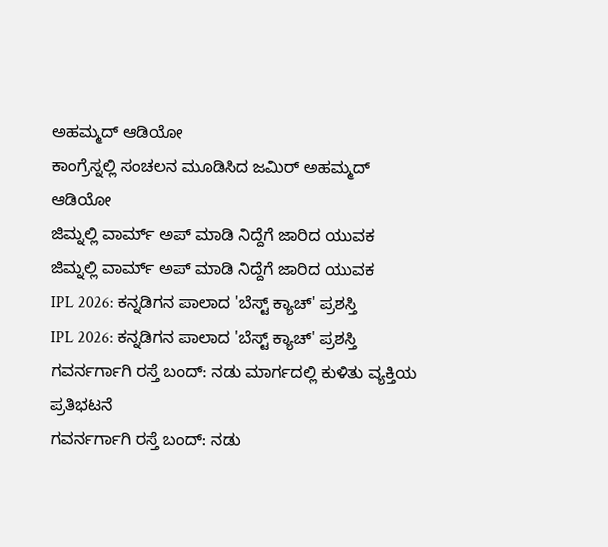ಅಹಮ್ಮದ್ ಆಡಿಯೋ
ಕಾಂಗ್ರೆಸ್ನಲ್ಲಿ ಸಂಚಲನ ಮೂಡಿಸಿದ ಜಮಿರ್ ಅಹಮ್ಮದ್ ಆಡಿಯೋ
ಜಿಮ್ನಲ್ಲಿ ವಾರ್ಮ್ ಅಪ್ ಮಾಡಿ ನಿದ್ದೆಗೆ ಜಾರಿದ ಯುವಕ
ಜಿಮ್ನಲ್ಲಿ ವಾರ್ಮ್ ಅಪ್ ಮಾಡಿ ನಿದ್ದೆಗೆ ಜಾರಿದ ಯುವಕ
IPL 2026: ಕನ್ನಡಿಗನ ಪಾಲಾದ 'ಬೆಸ್ಟ್ ಕ್ಯಾಚ್' ಪ್ರಶಸ್ತಿ
IPL 2026: ಕನ್ನಡಿಗನ ಪಾಲಾದ 'ಬೆಸ್ಟ್ ಕ್ಯಾಚ್' ಪ್ರಶಸ್ತಿ
ಗವರ್ನರ್ಗಾಗಿ ರಸ್ತೆ ಬಂದ್: ನಡು ಮಾರ್ಗದಲ್ಲಿ ಕುಳಿತು ವ್ಯಕ್ತಿಯ ಪ್ರತಿಭಟನೆ
ಗವರ್ನರ್ಗಾಗಿ ರಸ್ತೆ ಬಂದ್: ನಡು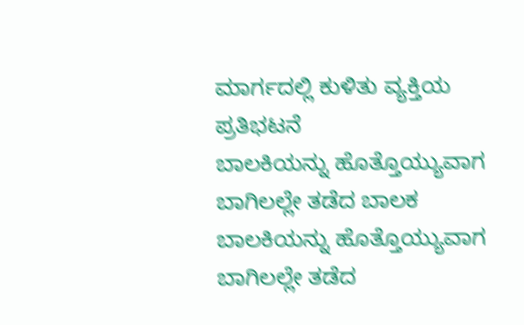ಮಾರ್ಗದಲ್ಲಿ ಕುಳಿತು ವ್ಯಕ್ತಿಯ ಪ್ರತಿಭಟನೆ
ಬಾಲಕಿಯನ್ನು ಹೊತ್ತೊಯ್ಯುವಾಗ ಬಾಗಿಲಲ್ಲೇ ತಡೆದ ಬಾಲಕ
ಬಾಲಕಿಯನ್ನು ಹೊತ್ತೊಯ್ಯುವಾಗ ಬಾಗಿಲಲ್ಲೇ ತಡೆದ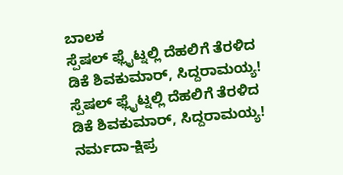ಬಾಲಕ
ಸ್ಪೆಷಲ್ ಫ್ಲೈಟ್ನಲ್ಲಿ ದೆಹಲಿಗೆ ತೆರಳಿದ ಡಿಕೆ ಶಿವಕುಮಾರ್, ಸಿದ್ದರಾಮಯ್ಯ!
ಸ್ಪೆಷಲ್ ಫ್ಲೈಟ್ನಲ್ಲಿ ದೆಹಲಿಗೆ ತೆರಳಿದ ಡಿಕೆ ಶಿವಕುಮಾರ್, ಸಿದ್ದರಾಮಯ್ಯ!
ನರ್ಮದಾ-ಕ್ಷಿಪ್ರ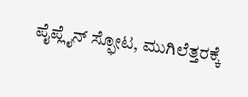ಪೈಪ್ಲೈನ್ ಸ್ಫೋಟ, ಮುಗಿಲೆತ್ತರಕ್ಕೆ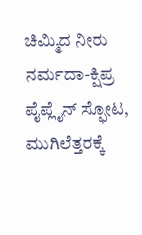ಚಿಮ್ಮಿದ ನೀರು
ನರ್ಮದಾ-ಕ್ಷಿಪ್ರ ಪೈಪ್ಲೈನ್ ಸ್ಫೋಟ, ಮುಗಿಲೆತ್ತರಕ್ಕೆ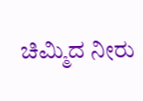ಚಿಮ್ಮಿದ ನೀರು